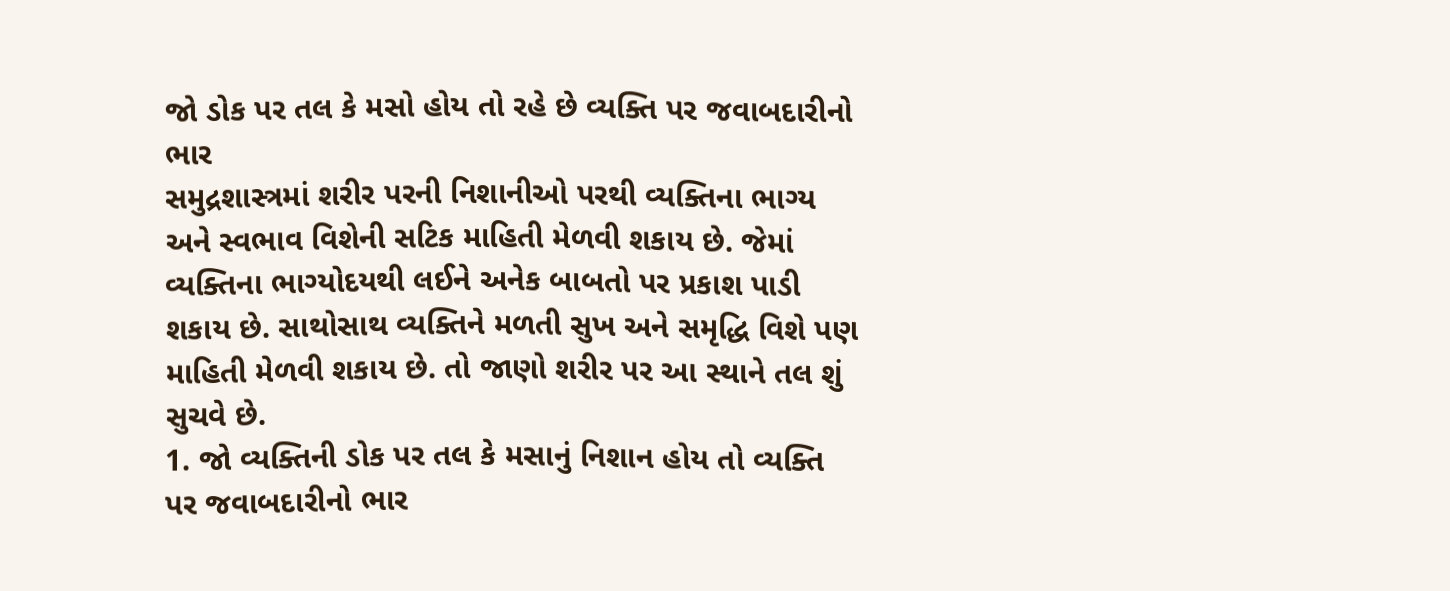જો ડોક પર તલ કે મસો હોય તો રહે છે વ્યક્તિ પર જવાબદારીનો ભાર
સમુદ્રશાસ્ત્રમાં શરીર પરની નિશાનીઓ પરથી વ્યક્તિના ભાગ્ય અને સ્વભાવ વિશેની સટિક માહિતી મેળવી શકાય છે. જેમાં વ્યક્તિના ભાગ્યોદયથી લઈને અનેક બાબતો પર પ્રકાશ પાડી શકાય છે. સાથોસાથ વ્યક્તિને મળતી સુખ અને સમૃદ્ધિ વિશે પણ માહિતી મેળવી શકાય છે. તો જાણો શરીર પર આ સ્થાને તલ શું સુચવે છે.
1. જો વ્યક્તિની ડોક પર તલ કે મસાનું નિશાન હોય તો વ્યક્તિ પર જવાબદારીનો ભાર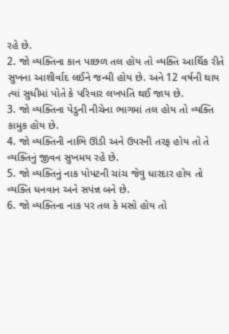રહે છે.
2. જો વ્યક્તિના કાન પાછળ તલ હોય તો વ્યક્તિ આર્થિક રીતે સુખના આશીર્વાદ લઈને જન્મી હોય છે. અને 12 વર્ષની થાય ત્યાં સુધીમાં પોતે કે પરિવાર લખપતિ થઈ જાય છે.
3. જો વ્યક્તિના પેડુની નીચેના ભાગમાં તલ હોય તો વ્યક્તિ કામુક હોય છે.
4. જો વ્યક્તિની નાભિ ઊંડી અને ઉપરની તરફ હોય તો તે વ્યક્તિનું જીવન સુખમય રહે છે.
5. જો વ્યક્તિનું નાક પોપટની ચાંચ જેવુ ધારદાર હોય તો વ્યક્તિ ધનવાન અને સપંન્ન બને છે.
6. જો વ્યક્તિના નાક પર તલ કે મસો હોય તો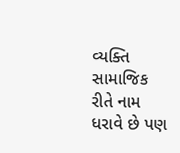વ્યક્તિ સામાજિક રીતે નામ ધરાવે છે પણ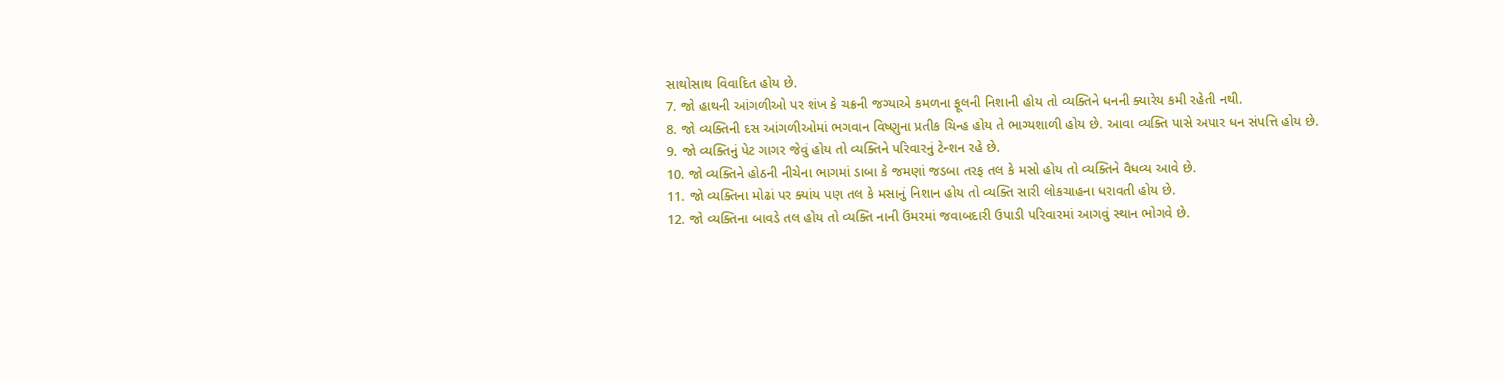સાથોસાથ વિવાદિત હોય છે.
7. જો હાથની આંગળીઓ પર શંખ કે ચક્રની જગ્યાએ કમળના ફૂલની નિશાની હોય તો વ્યક્તિને ધનની ક્યારેય કમી રહેતી નથી.
8. જો વ્યક્તિની દસ આંગળીઓમાં ભગવાન વિષ્ણુના પ્રતીક ચિન્હ હોય તે ભાગ્યશાળી હોય છે. આવા વ્યક્તિ પાસે અપાર ધન સંપત્તિ હોય છે.
9. જો વ્યક્તિનું પેટ ગાગર જેવું હોય તો વ્યક્તિને પરિવારનું ટેન્શન રહે છે.
10. જો વ્યક્તિને હોઠની નીચેના ભાગમાં ડાબા કે જમણાં જડબા તરફ તલ કે મસો હોય તો વ્યક્તિને વૈધવ્ય આવે છે.
11. જો વ્યક્તિના મોઢાં પર ક્યાંય પણ તલ કે મસાનું નિશાન હોય તો વ્યક્તિ સારી લોકચાહના ધરાવતી હોય છે.
12. જો વ્યક્તિના બાવડે તલ હોય તો વ્યક્તિ નાની ઉંમરમાં જવાબદારી ઉપાડી પરિવારમાં આગવું સ્થાન ભોગવે છે.